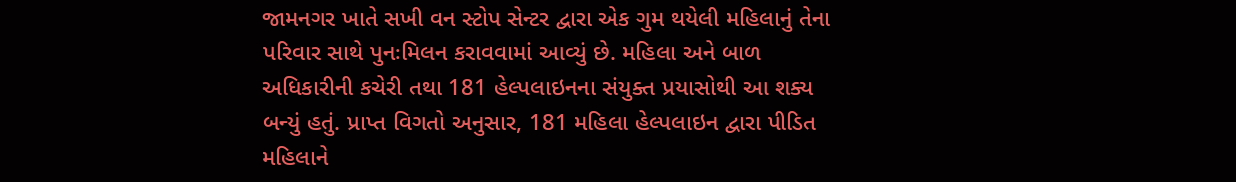જામનગર ખાતે સખી વન સ્ટોપ સેન્ટર દ્વારા એક ગુમ થયેલી મહિલાનું તેના પરિવાર સાથે પુનઃમિલન કરાવવામાં આવ્યું છે. મહિલા અને બાળ અધિકારીની કચેરી તથા 181 હેલ્પલાઇનના સંયુક્ત પ્રયાસોથી આ શક્ય બન્યું હતું. પ્રાપ્ત વિગતો અનુસાર, 181 મહિલા હેલ્પલાઇન દ્વારા પીડિત મહિલાને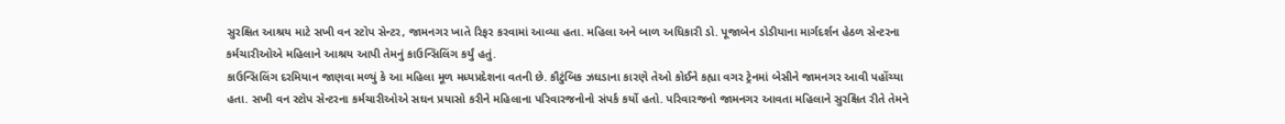સુરક્ષિત આશ્રય માટે સખી વન સ્ટોપ સેન્ટર, જામનગર ખાતે રિફર કરવામાં આવ્યા હતા. મહિલા અને બાળ અધિકારી ડો. પૂજાબેન ડોડીયાના માર્ગદર્શન હેઠળ સેન્ટરના કર્મચારીઓએ મહિલાને આશ્રય આપી તેમનું કાઉન્સિલિંગ કર્યું હતું.
કાઉન્સિલિંગ દરમિયાન જાણવા મળ્યું કે આ મહિલા મૂળ મધ્યપ્રદેશના વતની છે. કૌટુંબિક ઝઘડાના કારણે તેઓ કોઈને કહ્યા વગર ટ્રેનમાં બેસીને જામનગર આવી પહોંચ્યા હતા. સખી વન સ્ટોપ સેન્ટરના કર્મચારીઓએ સઘન પ્રયાસો કરીને મહિલાના પરિવારજનોનો સંપર્ક કર્યો હતો. પરિવારજનો જામનગર આવતા મહિલાને સુરક્ષિત રીતે તેમને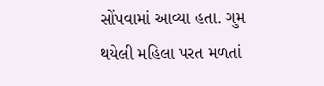સોંપવામાં આવ્યા હતા. ગુમ થયેલી મહિલા પરત મળતાં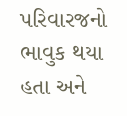પરિવારજનો ભાવુક થયા હતા અને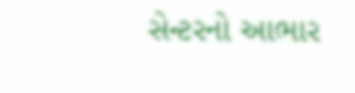સેન્ટરનો આભાર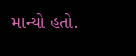માન્યો હતો.